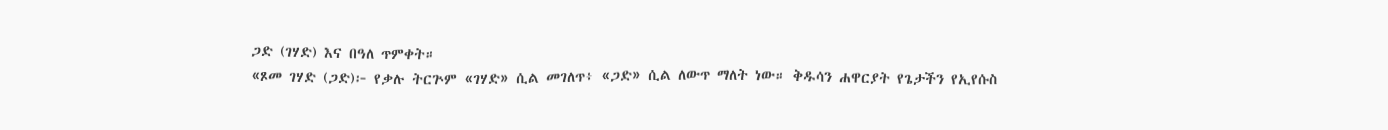ጋድ (ገሃድ) እና በዓለ ጥምቀት።
«ጾመ ገሃድ (ጋድ)፦ የቃሉ ትርጕም «ገሃድ» ሲል መገለጥ፥ «ጋድ» ሲል ለውጥ ማለት ነው። ቅዱሳን ሐዋርያት የጌታችን የኢየሱስ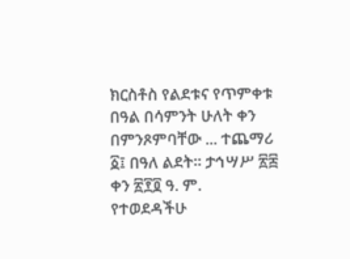ክርስቶስ የልደቱና የጥምቀቱ በዓል በሳምንት ሁለት ቀን በምንጾምባቸው ... ተጨማሪ
፩፤ በዓለ ልደት። ታኅሣሥ ፳፰ ቀን ፳፻፬ ዓ. ም.
የተወደዳችሁ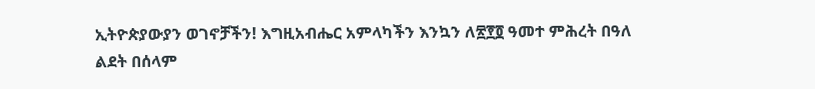ኢትዮጵያውያን ወገኖቻችን! እግዚአብሔር አምላካችን እንኳን ለ፳፻፬ ዓመተ ምሕረት በዓለ ልደት በሰላም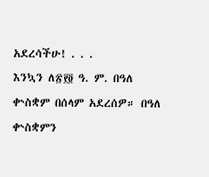አደረሳችሁ! . . .
እንኳን ለ፳፻፬ ዓ. ም. በዓለ ቍስቋም በሰላም አደረሰዎ። በዓለ ቍስቋምን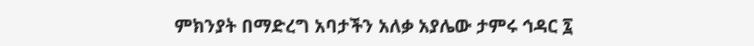ምክንያት በማድረግ አባታችን አለቃ አያሌው ታምሩ ኅዳር ፯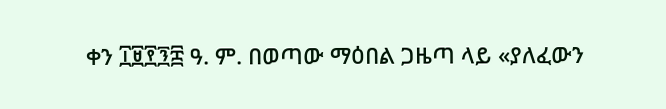ቀን ፲፱፻፺፰ ዓ. ም. በወጣው ማዕበል ጋዜጣ ላይ «ያለፈውን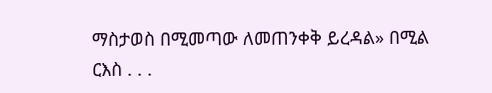ማስታወስ በሚመጣው ለመጠንቀቅ ይረዳል» በሚል ርእስ . . .